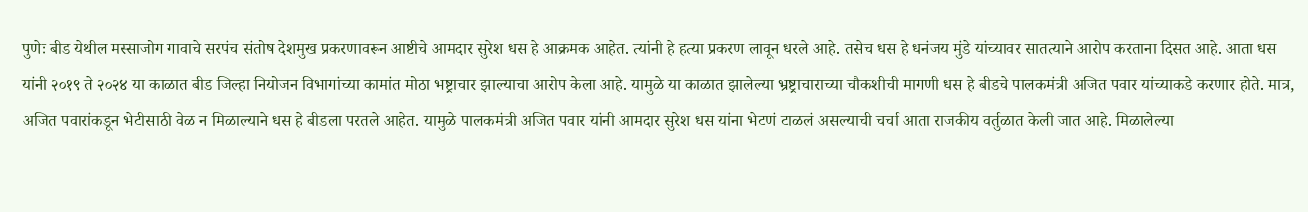पुणेः बीड येथील मस्साजोग गावाचे सरपंच संतोष देशमुख प्रकरणावरून आष्टीचे आमदार सुरेश धस हे आक्रमक आहेत. त्यांनी हे हत्या प्रकरण लावून धरले आहे. तसेच धस हे धनंजय मुंडे यांच्यावर सातत्याने आरोप करताना दिसत आहे. आता धस यांनी २०१९ ते २०२४ या काळात बीड जिल्हा नियोजन विभागांच्या कामांत मोठा भष्ट्राचार झाल्याचा आरोप केला आहे. यामुळे या काळात झालेल्या भ्रष्ट्राचाराच्या चौकशीची मागणी धस हे बीडचे पालकमंत्री अजित पवार यांच्याकडे करणार होते. मात्र, अजित पवारांकडून भेटीसाठी वेळ न मिळाल्याने धस हे बीडला परतले आहेत. यामुळे पालकमंत्री अजित पवार यांनी आमदार सुरेश धस यांना भेटणं टाळलं असल्याची चर्चा आता राजकीय वर्तुळात केली जात आहे. मिळालेल्या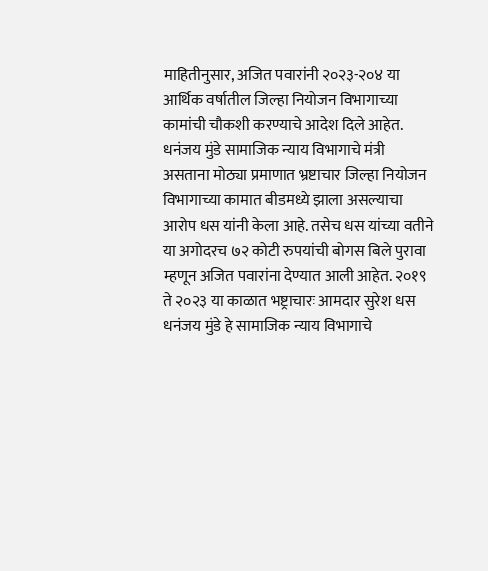माहितीनुसार, अजित पवारांनी २०२३-२०४ या आर्थिक वर्षातील जिल्हा नियोजन विभागाच्या कामांची चौकशी करण्याचे आदेश दिले आहेत. धनंजय मुंडे सामाजिक न्याय विभागाचे मंत्री असताना मोठ्या प्रमाणात भ्रष्टाचार जिल्हा नियोजन विभागाच्या कामात बीडमध्ये झाला असल्याचा आरोप धस यांनी केला आहे. तसेच धस यांच्या वतीने या अगोदरच ७२ कोटी रुपयांची बोगस बिले पुरावा म्हणून अजित पवारांना देण्यात आली आहेत. २०१९ ते २०२३ या काळात भष्ट्राचारः आमदार सुरेश धस धनंजय मुंडे हे सामाजिक न्याय विभागाचे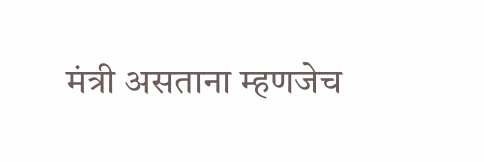मंत्री असताना म्हणजेच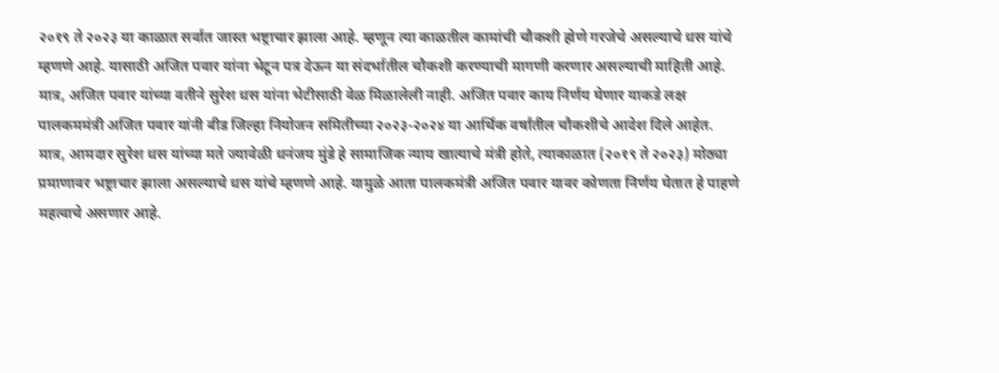२०१९ ते २०२३ या काळात सर्वात जास्त भष्ट्राचार झाला आहे. म्हणून त्या काळतील कामांची चौकशी होणे गरजेचे असल्याचे धस यांचे म्हणणे आहे. यासाठी अजित पवार यांना भेटून पत्र देऊन या संदर्भातील चौकशी करण्याची मागणी करणार असल्याची माहिती आहे. मात्र, अजित पवार यांच्या वतीने सुरेश धस यांना भेटीसाठी वेळ मिळालेली नाही. अजित पवार काय निर्णय घेणार याकडे लक्ष पालकममंत्री अजित पवार यांनी बीड जिल्हा नियोजन समितीच्या २०२३-२०२४ या आर्थिक वर्षांतील चौकशीचे आदेश दिले आहेत. मात्र, आमदार सुरेश धस यांच्या मते ज्यावेळी धनंजय मुंडे हे सामाजिक न्याय खात्याचे मंत्री होते, त्याकाळात (२०१९ ते २०२३) मोठ्या प्रमाणावर भष्ट्राचार झाला असल्याचे धस यांचे म्हणणे आहे. यामुळे आता पालकमंत्री अजित पवार यावर कोणता निर्णय घेतात हे पाहणे महत्वाचे असणार आहे.